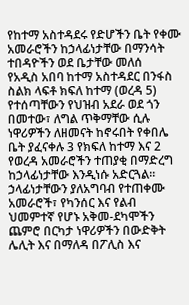የከተማ አስተዳደሩ የድሆችን ቤት የቀሙ አመራሮችን ከኃላፊነታቸው በማንሳት ተበዳዮችን ወደ ቤታቸው መለሰ
የአዲስ አበባ ከተማ አስተዳደር በንፋስ ስልክ ላፍቶ ክፍለ ከተማ (ወረዳ 5) የተሰጣቸውን የህዝብ አደራ ወደ ጎን በመተው፣ ለግል ጥቅማቸው ሲሉ ነዋሪዎችን ለዘመናት ከኖሩበት የቀበሌ ቤት ያፈናቀሉ 3 የክፍለ ከተማ እና 2 የወረዳ አመራሮችን ተጠያቂ በማድረግ ከኃላፊነታቸው እንዲነሱ አድርጓል።
ኃላፊነታቸውን ያለአግባብ የተጠቀሙ አመራሮች፣ የካንሰር እና የልብ ህመምተኛ የሆኑ አቅመ-ደካሞችን ጨምሮ በርካታ ነዋሪዎችን በውድቅት ሌሊት እና በማለዳ በፖሊስ እና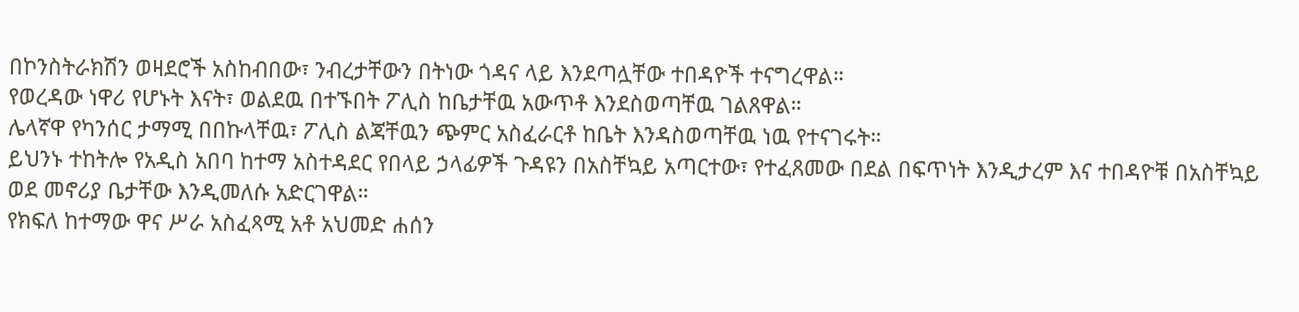በኮንስትራክሽን ወዛደሮች አስከብበው፣ ንብረታቸውን በትነው ጎዳና ላይ እንደጣሏቸው ተበዳዮች ተናግረዋል።
የወረዳው ነዋሪ የሆኑት እናት፣ ወልደዉ በተኙበት ፖሊስ ከቤታቸዉ አውጥቶ እንደስወጣቸዉ ገልጸዋል።
ሌላኛዋ የካንሰር ታማሚ በበኩላቸዉ፣ ፖሊስ ልጃቸዉን ጭምር አስፈራርቶ ከቤት እንዳስወጣቸዉ ነዉ የተናገሩት።
ይህንኑ ተከትሎ የአዲስ አበባ ከተማ አስተዳደር የበላይ ኃላፊዎች ጉዳዩን በአስቸኳይ አጣርተው፣ የተፈጸመው በደል በፍጥነት እንዲታረም እና ተበዳዮቹ በአስቸኳይ ወደ መኖሪያ ቤታቸው እንዲመለሱ አድርገዋል።
የክፍለ ከተማው ዋና ሥራ አስፈጻሚ አቶ አህመድ ሐሰን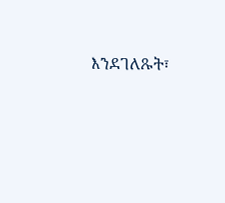እንደገለጹት፣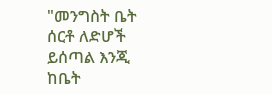"መንግስት ቤት ሰርቶ ለድሆች ይሰጣል እንጂ ከቤት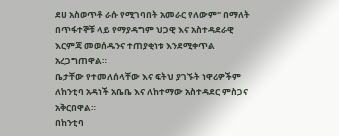ደሀ አስወጥቶ ራሱ የሚገባበት አመራር የለውም" በማለት በጥፋተኞቹ ላይ የማያዳግም ህጋዊ እና አስተዳደራዊ እርምጃ መወሰዱንና ተጠያቂነቱ እንደሚቀጥል አረጋግጠዋል።
ቤታቸው የተመለሰላቸው እና ፍትህ ያገኙት ነዋሪዎችም ለከንቲባ አዳነች አቤቤ እና ለከተማው አስተዳደር ምስጋና አቅርበዋል።
በከንቲባ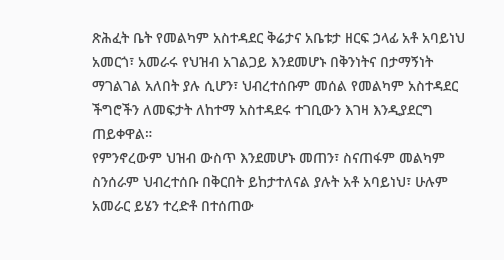ጽሕፈት ቤት የመልካም አስተዳደር ቅሬታና አቤቱታ ዘርፍ ኃላፊ አቶ አባይነህ አመርጎ፣ አመራሩ የህዝብ አገልጋይ እንደመሆኑ በቅንነትና በታማኝነት ማገልገል አለበት ያሉ ሲሆን፣ ህብረተሰቡም መሰል የመልካም አስተዳደር ችግሮችን ለመፍታት ለከተማ አስተዳደሩ ተገቢውን እገዛ እንዲያደርግ ጠይቀዋል።
የምንኖረውም ህዝብ ውስጥ እንደመሆኑ መጠን፣ ስናጠፋም መልካም ስንሰራም ህብረተሰቡ በቅርበት ይከታተለናል ያሉት አቶ አባይነህ፣ ሁሉም አመራር ይሄን ተረድቶ በተሰጠው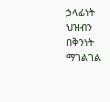ኃላፊነት ህዝብን በቅንነት ማገልገል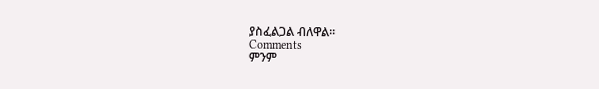ያስፈልጋል ብለዋል፡፡
Comments
ምንም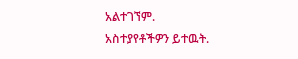አልተገኘም.
አስተያየቶችዎን ይተዉት.